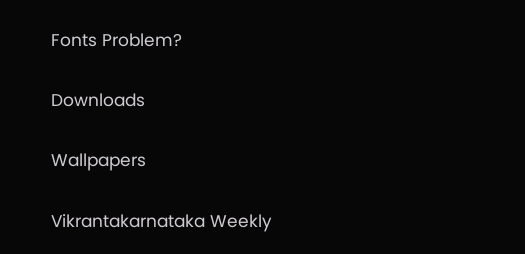Fonts Problem?

Downloads

Wallpapers

Vikrantakarnataka Weekly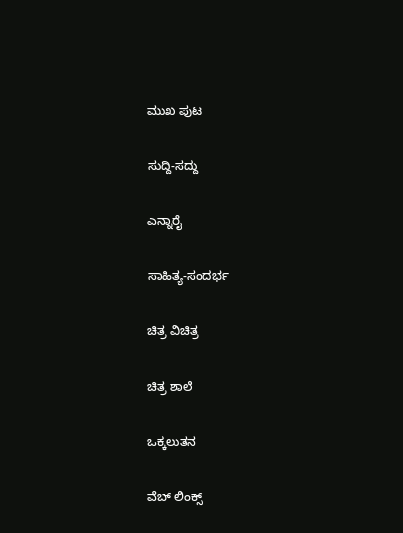ಮುಖ ಪುಟ

ಸುದ್ದಿ-ಸದ್ದು

ಎನ್ನಾರೈ

ಸಾಹಿತ್ಯ-ಸಂದರ್ಭ

ಚಿತ್ರ ವಿಚಿತ್ರ

ಚಿತ್ರ ಶಾಲೆ

ಒಕ್ಕಲುತನ

ವೆಬ್ ಲಿಂಕ್ಸ್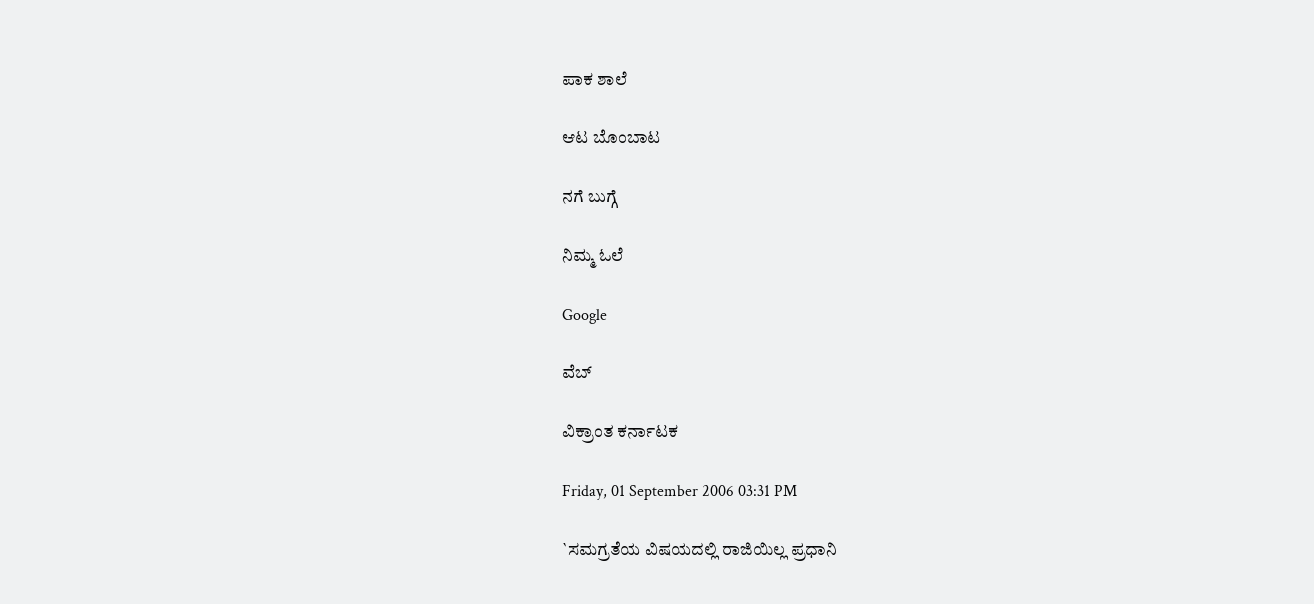ಪಾಕ ಶಾಲೆ

ಆಟ ಬೊಂಬಾಟ

ನಗೆ ಬುಗ್ಗೆ

ನಿಮ್ಮ ಓಲೆ

Google

ವೆಬ್

ವಿಕ್ರಾಂತ ಕರ್ನಾಟಕ

Friday, 01 September 2006 03:31 PM

`ಸಮಗ್ರತೆಯ ವಿಷಯದಲ್ಲಿ ರಾಜಿಯಿಲ್ಲ ಪ್ರಧಾನಿ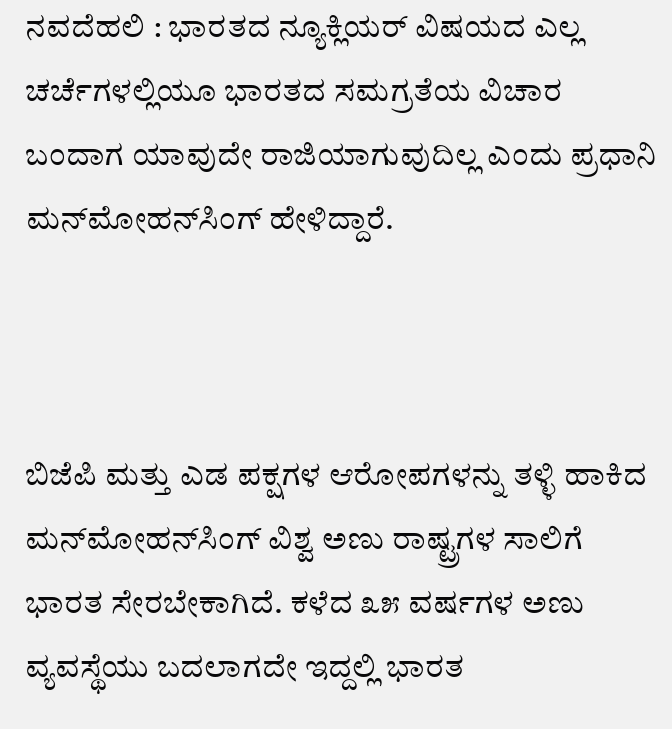ನವದೆಹಲಿ : ಭಾರತದ ನ್ಯೂಕ್ಲಿಯರ್ ವಿಷಯದ ಎಲ್ಲ ಚರ್ಚೆಗಳಲ್ಲಿಯೂ ಭಾರತದ ಸಮಗ್ರತೆಯ ವಿಚಾರ ಬಂದಾಗ ಯಾವುದೇ ರಾಜಿಯಾಗುವುದಿಲ್ಲ ಎಂದು ಪ್ರಧಾನಿ ಮನ್‌ಮೋಹನ್‌ಸಿಂಗ್ ಹೇಳಿದ್ದಾರೆ.



ಬಿಜೆಪಿ ಮತ್ತು ಎಡ ಪಕ್ಷಗಳ ಆರೋಪಗಳನ್ನು ತಳ್ಳಿ ಹಾಕಿದ ಮನ್‌ಮೋಹನ್‌ಸಿಂಗ್ ವಿಶ್ವ ಅಣು ರಾಷ್ಟ್ರಗಳ ಸಾಲಿಗೆ ಭಾರತ ಸೇರಬೇಕಾಗಿದೆ. ಕಳೆದ ೩೫ ವರ್ಷಗಳ ಅಣು ವ್ಯವಸ್ಥೆಯು ಬದಲಾಗದೇ ಇದ್ದಲ್ಲಿ ಭಾರತ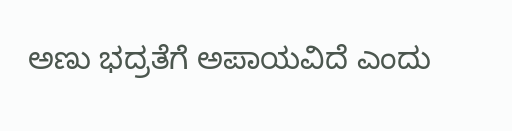ಅಣು ಭದ್ರತೆಗೆ ಅಪಾಯವಿದೆ ಎಂದು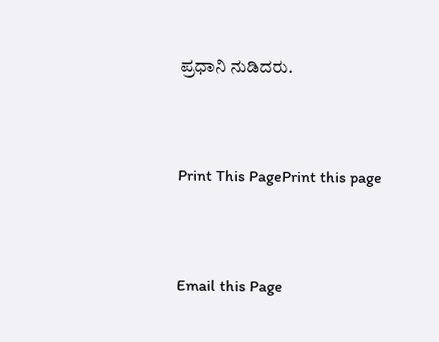ಪ್ರಧಾನಿ ನುಡಿದರು.



Print This PagePrint this page



Email this Page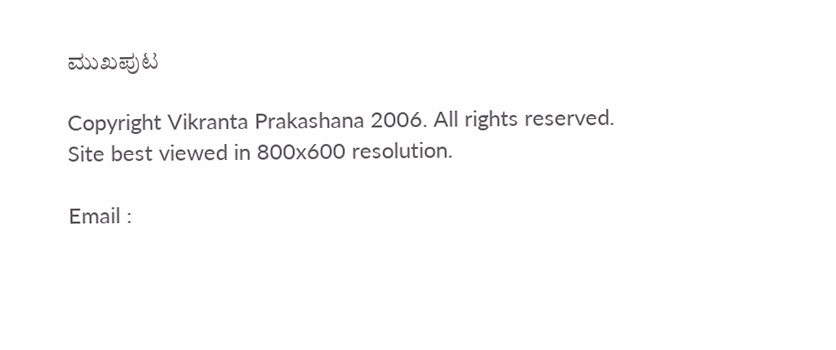ಮುಖಪುಟ

Copyright Vikranta Prakashana 2006. All rights reserved.
Site best viewed in 800x600 resolution.

Email :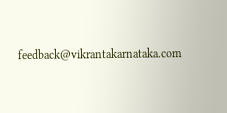feedback@vikrantakarnataka.com